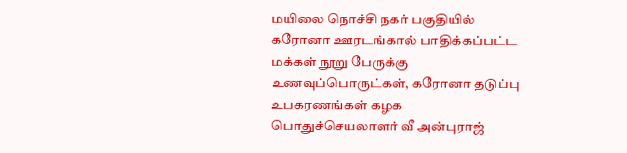மயிலை நொச்சி நகர் பகுதியில் கரோனா ஊரடங்கால் பாதிக்கப்பட்ட மக்கள் நூறு பேருக்கு உணவுப்பொருட்கள், கரோனா தடுப்பு உபகரணங்கள் கழக பொதுச்செயலாளர் வீ அன்புராஜ்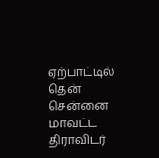ஏற்பாட்டில் தென் சென்னை மாவட்ட திராவிடர்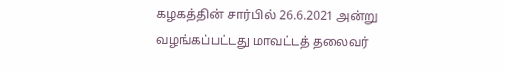கழகத்தின் சார்பில் 26.6.2021 அன்று வழங்கப்பட்டது மாவட்டத் தலைவர்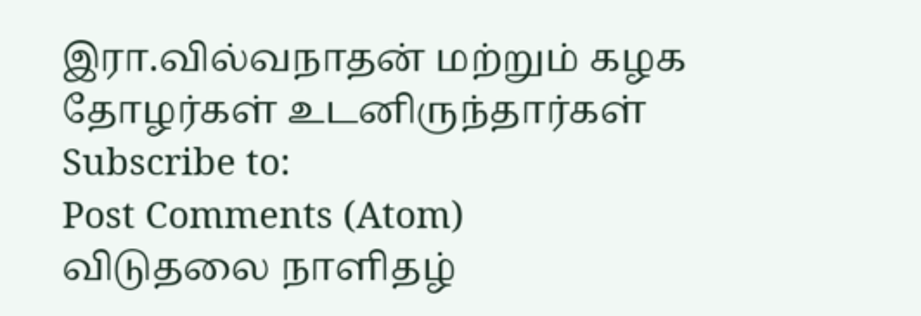இரா.வில்வநாதன் மற்றும் கழக தோழர்கள் உடனிருந்தார்கள்
Subscribe to:
Post Comments (Atom)
விடுதலை நாளிதழ்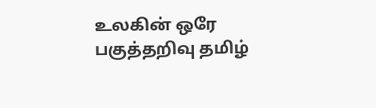உலகின் ஒரே பகுத்தறிவு தமிழ்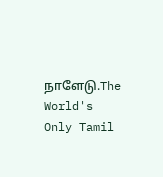நாளேடு.The World's Only Tamil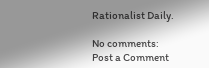Rationalist Daily.

No comments:
Post a Comment